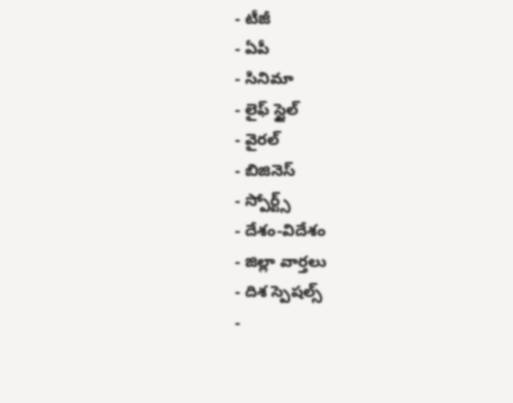- టీజీ
- ఏపీ
- సినిమా
- లైఫ్ స్టైల్
- వైరల్
- బిజినెస్
- స్పోర్ట్స్
- దేశం-విదేశం
- జిల్లా వార్తలు
- దిశ స్పెషల్స్
-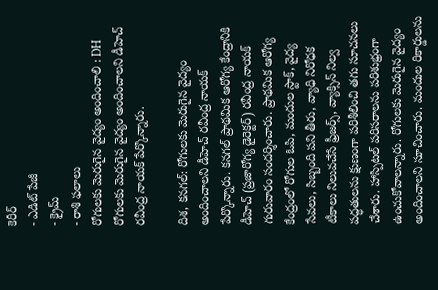కెరీర్
- ఎడిట్ పేజీ
- క్రైమ్
- రాశి ఫలాలు
రోగులకు మెరుగైన వైద్యం అందించాలి : DH
రోగులకు మెరుగైన వైద్యం అందించాలని డీహెచ్ రవీంద్ర నాయక్ పేర్కొన్నారు.

దిశ, కనగల్: రోగులకు మెరుగైన వైద్యం అందించాలని డీహెచ్ రవీంద్ర నాయక్ పేర్కొన్నారు. కనగల్ ప్రాథమిక ఆరోగ్య కేంద్రానికి డీహెచ్ (ప్రజారోగ్య డైరెక్టర్) రవీంద్ర నాయక్ గురువారం సందర్శించారు. ప్రాథమిక ఆరోగ్య కేంద్రంలో రోగుల ఓపి, మందుల స్టాక్, వైద్య సేవలు, సిబ్బంది పని తీరు, వ్యాధి నిరోధక టీకాలు నిలువచేసే ఫ్రీజర్స్, వ్యాక్సిన్ నిల్వ పద్ధతులను క్షుణంగా పరిశీలించి తగు సూచనలు చేశారు. హాస్పిటల్ పరిసరాలను పరిశుభ్రంగా ఉంచుకోవాలన్నారు. రోగులకు మెరుగైన వైద్యం అందించాలని సూచించారు. మందుల రికార్డులను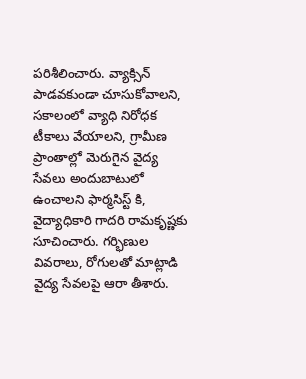పరిశీలించారు. వ్యాక్సిన్ పాడవకుండా చూసుకోవాలని, సకాలంలో వ్యాధి నిరోధక టీకాలు వేయాలని, గ్రామీణ ప్రాంతాల్లో మెరుగైన వైద్య సేవలు అందుబాటులో ఉంచాలని ఫార్మసిస్ట్ కి, వైద్యాధికారి గాదరి రామకృష్ణకు సూచించారు. గర్భిణుల వివరాలు, రోగులతో మాట్లాడి వైద్య సేవలపై ఆరా తీశారు.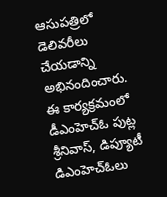ఆసుపత్రిలో డెలివరీలు చేయడాన్ని అభినందించారు. ఈ కార్యక్రమంలో డీఎంహెచ్ఓ పుట్ల శ్రీనివాస్, డిప్యూటీ డిఎంహెచ్ఓలు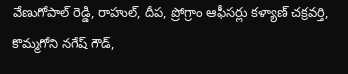వేణుగోపాల్ రెడ్డి, రాహుల్, దీప, ప్రోగ్రాం ఆఫీసర్లు కళ్యాణ్ చక్రవర్తి, కొమ్మగోని నగేష్ గౌడ్,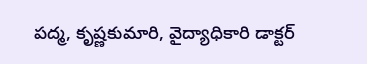పద్మ, కృష్ణకుమారి, వైద్యాధికారి డాక్టర్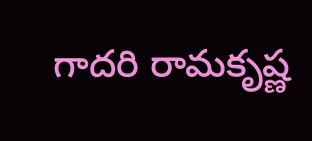గాదరి రామకృష్ణ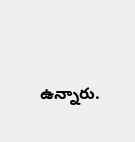ఉన్నారు.